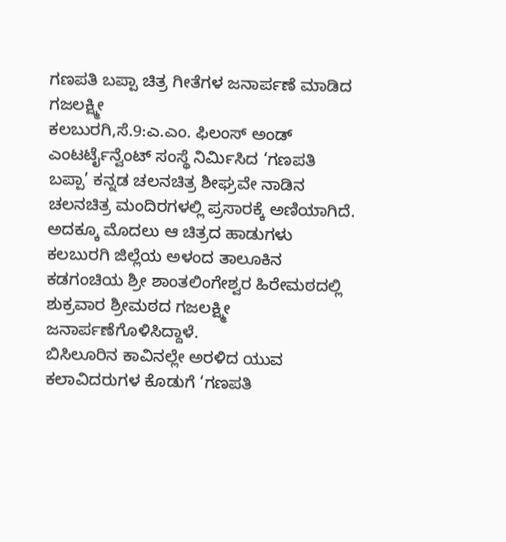ಗಣಪತಿ ಬಪ್ಪಾ ಚಿತ್ರ ಗೀತೆಗಳ ಜನಾರ್ಪಣೆ ಮಾಡಿದ ಗಜಲಕ್ಷ್ಮೀ
ಕಲಬುರಗಿ,ಸೆ.9:ಎ.ಎಂ. ಫಿಲಂಸ್ ಅಂಡ್ ಎಂಟರ್ಟೈನ್ವೆಂಟ್ ಸಂಸ್ಥೆ ನಿರ್ಮಿಸಿದ ‘ಗಣಪತಿ ಬಪ್ಪಾ’ ಕನ್ನಡ ಚಲನಚಿತ್ರ ಶೀಘ್ರವೇ ನಾಡಿನ ಚಲನಚಿತ್ರ ಮಂದಿರಗಳಲ್ಲಿ ಪ್ರಸಾರಕ್ಕೆ ಅಣಿಯಾಗಿದೆ. ಅದಕ್ಕೂ ಮೊದಲು ಆ ಚಿತ್ರದ ಹಾಡುಗಳು ಕಲಬುರಗಿ ಜಿಲ್ಲೆಯ ಅಳಂದ ತಾಲೂಕಿನ ಕಡಗಂಚಿಯ ಶ್ರೀ ಶಾಂತಲಿಂಗೇಶ್ವರ ಹಿರೇಮಠದಲ್ಲಿ ಶುಕ್ರವಾರ ಶ್ರೀಮಠದ ಗಜಲಕ್ಷ್ಮೀ ಜನಾರ್ಪಣೆಗೊಳಿಸಿದ್ದಾಳೆ.
ಬಿಸಿಲೂರಿನ ಕಾವಿನಲ್ಲೇ ಅರಳಿದ ಯುವ ಕಲಾವಿದರುಗಳ ಕೊಡುಗೆ ‘ಗಣಪತಿ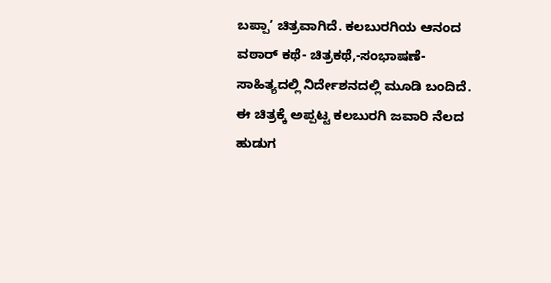ಬಪ್ಪಾ’ ಚಿತ್ರವಾಗಿದೆ. ಕಲಬುರಗಿಯ ಆನಂದ ವಠಾರ್ ಕಥೆ- ಚಿತ್ರಕಥೆ,-ಸಂಭಾಷಣೆ-ಸಾಹಿತ್ಯದಲ್ಲಿ ನಿರ್ದೇಶನದಲ್ಲಿ ಮೂಡಿ ಬಂದಿದೆ. ಈ ಚಿತ್ರಕ್ಕೆ ಅಪ್ಪಟ್ಟ ಕಲಬುರಗಿ ಜವಾರಿ ನೆಲದ ಹುಡುಗ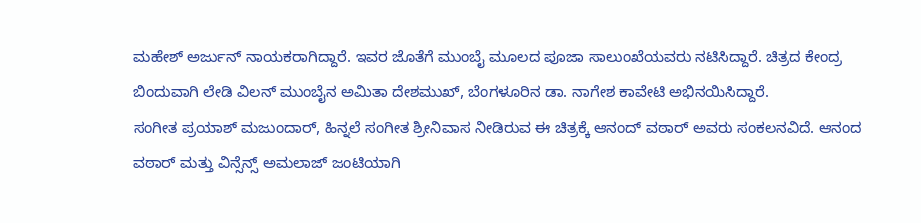ಮಹೇಶ್ ಅರ್ಜುನ್ ನಾಯಕರಾಗಿದ್ದಾರೆ. ಇವರ ಜೊತೆಗೆ ಮುಂಬೈ ಮೂಲದ ಪೂಜಾ ಸಾಲುಂಖೆಯವರು ನಟಿಸಿದ್ದಾರೆ. ಚಿತ್ರದ ಕೇಂದ್ರ ಬಿಂದುವಾಗಿ ಲೇಡಿ ವಿಲನ್ ಮುಂಬೈನ ಅಮಿತಾ ದೇಶಮುಖ್, ಬೆಂಗಳೂರಿನ ಡಾ. ನಾಗೇಶ ಕಾವೇಟಿ ಅಭಿನಯಿಸಿದ್ದಾರೆ.
ಸಂಗೀತ ಪ್ರಯಾಶ್ ಮಜುಂದಾರ್, ಹಿನ್ನಲೆ ಸಂಗೀತ ಶ್ರೀನಿವಾಸ ನೀಡಿರುವ ಈ ಚಿತ್ರಕ್ಕೆ ಆನಂದ್ ವಠಾರ್ ಅವರು ಸಂಕಲನವಿದೆ. ಆನಂದ ವಠಾರ್ ಮತ್ತು ವಿನ್ಸೆನ್ಸ್ ಅಮಲಾಜ್ ಜಂಟಿಯಾಗಿ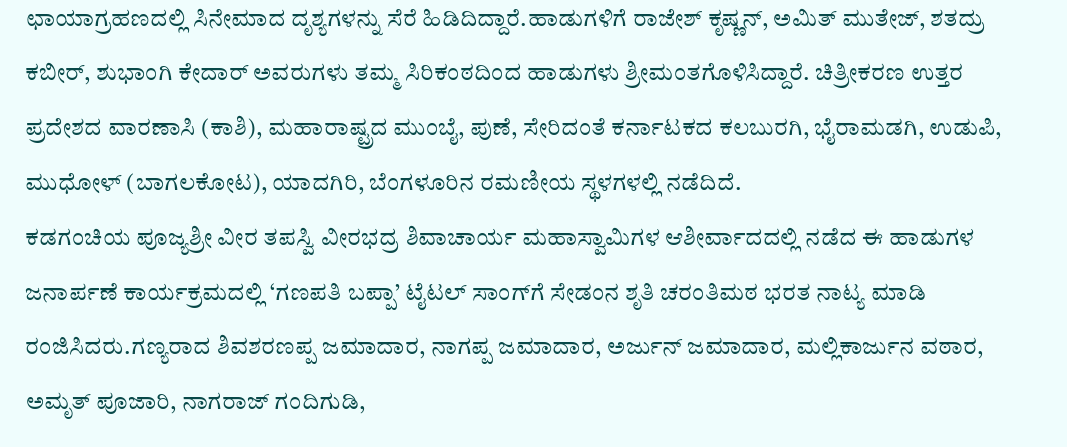ಛಾಯಾಗ್ರಹಣದಲ್ಲಿ ಸಿನೇಮಾದ ದೃಶ್ಯಗಳನ್ನು ಸೆರೆ ಹಿಡಿದಿದ್ದಾರೆ.ಹಾಡುಗಳಿಗೆ ರಾಜೇಶ್ ಕೃಷ್ಣನ್, ಅಮಿತ್ ಮುತೇಜ್, ಶತದ್ರು ಕಬೀರ್, ಶುಭಾಂಗಿ ಕೇದಾರ್ ಅವರುಗಳು ತಮ್ಮ ಸಿರಿಕಂಠದಿಂದ ಹಾಡುಗಳು ಶ್ರೀಮಂತಗೊಳಿಸಿದ್ದಾರೆ. ಚಿತ್ರೀಕರಣ ಉತ್ತರ ಪ್ರದೇಶದ ವಾರಣಾಸಿ (ಕಾಶಿ), ಮಹಾರಾಷ್ಟ್ರದ ಮುಂಬೈ, ಪುಣೆ, ಸೇರಿದಂತೆ ಕರ್ನಾಟಕದ ಕಲಬುರಗಿ, ಭೈರಾಮಡಗಿ, ಉಡುಪಿ, ಮುಧೋಳ್ (ಬಾಗಲಕೋಟ), ಯಾದಗಿರಿ, ಬೆಂಗಳೂರಿನ ರಮಣೀಯ ಸ್ಥಳಗಳಲ್ಲಿ ನಡೆದಿದೆ.
ಕಡಗಂಚಿಯ ಪೂಜ್ಯಶ್ರೀ ವೀರ ತಪಸ್ವಿ ವೀರಭದ್ರ ಶಿವಾಚಾರ್ಯ ಮಹಾಸ್ವಾಮಿಗಳ ಆಶೀರ್ವಾದದಲ್ಲಿ ನಡೆದ ಈ ಹಾಡುಗಳ ಜನಾರ್ಪಣೆ ಕಾರ್ಯಕ್ರಮದಲ್ಲಿ ‘ಗಣಪತಿ ಬಪ್ಪಾ’ ಟೈಟಲ್ ಸಾಂಗ್‍ಗೆ ಸೇಡಂನ ಶೃತಿ ಚರಂತಿಮಠ ಭರತ ನಾಟ್ಯ ಮಾಡಿ ರಂಜಿಸಿದರು.ಗಣ್ಯರಾದ ಶಿವಶರಣಪ್ಪ ಜಮಾದಾರ, ನಾಗಪ್ಪ ಜಮಾದಾರ, ಅರ್ಜುನ್ ಜಮಾದಾರ, ಮಲ್ಲಿಕಾರ್ಜುನ ವಠಾರ, ಅಮೃತ್ ಪೂಜಾರಿ, ನಾಗರಾಜ್ ಗಂದಿಗುಡಿ,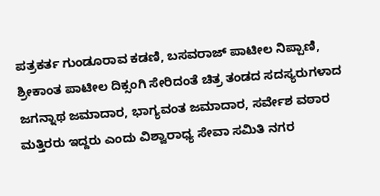ಪತ್ರಕರ್ತ ಗುಂಡೂರಾವ ಕಡಣಿ, ಬಸವರಾಜ್ ಪಾಟೀಲ ನಿಪ್ಪಾಣಿ, ಶ್ರೀಕಾಂತ ಪಾಟೀಲ ದಿಕ್ಸಂಗಿ ಸೇರಿದಂತೆ ಚಿತ್ರ ತಂಡದ ಸದಸ್ಯರುಗಳಾದ ಜಗನ್ನಾಥ ಜಮಾದಾರ, ಭಾಗ್ಯವಂತ ಜಮಾದಾರ, ಸರ್ವೇಶ ವಠಾರ ಮತ್ತಿರರು ಇದ್ದರು ಎಂದು ವಿಶ್ವಾರಾಧ್ಯ ಸೇವಾ ಸಮಿತಿ ನಗರ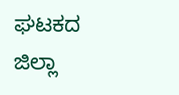ಘಟಕದ ಜಿಲ್ಲಾ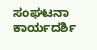ಸಂಘಟನಾ ಕಾರ್ಯದರ್ಶಿ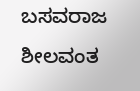ಬಸವರಾಜ ಶೀಲವಂತ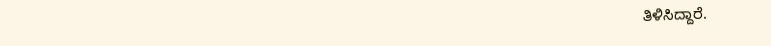ತಿಳಿಸಿದ್ದಾರೆ.